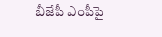బీజేపీ ఎంపీపై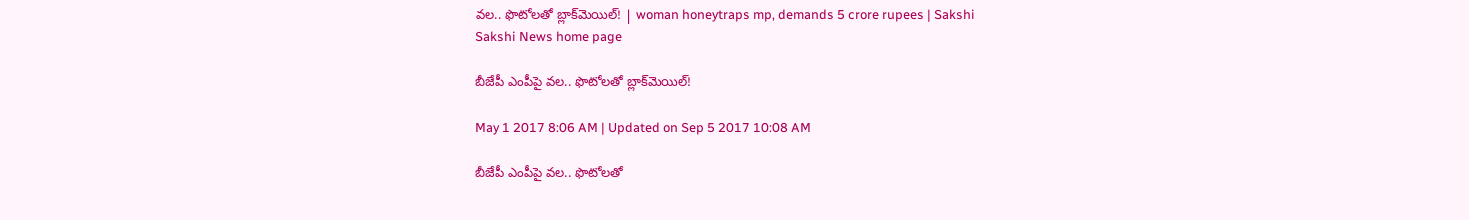వల.. ఫొటోలతో బ్లాక్‌మెయిల్! | woman honeytraps mp, demands 5 crore rupees | Sakshi
Sakshi News home page

బీజేపీ ఎంపీపై వల.. ఫొటోలతో బ్లాక్‌మెయిల్!

May 1 2017 8:06 AM | Updated on Sep 5 2017 10:08 AM

బీజేపీ ఎంపీపై వల.. ఫొటోలతో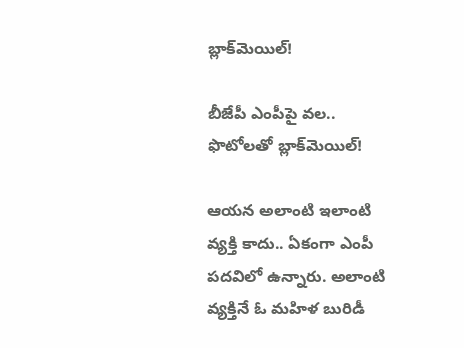బ్లాక్‌మెయిల్!

బీజేపీ ఎంపీపై వల.. ఫొటోలతో బ్లాక్‌మెయిల్!

ఆయన అలాంటి ఇలాంటి వ్యక్తి కాదు.. ఏకంగా ఎంపీ పదవిలో ఉన్నారు. అలాంటి వ్యక్తినే ఓ మహిళ బురిడీ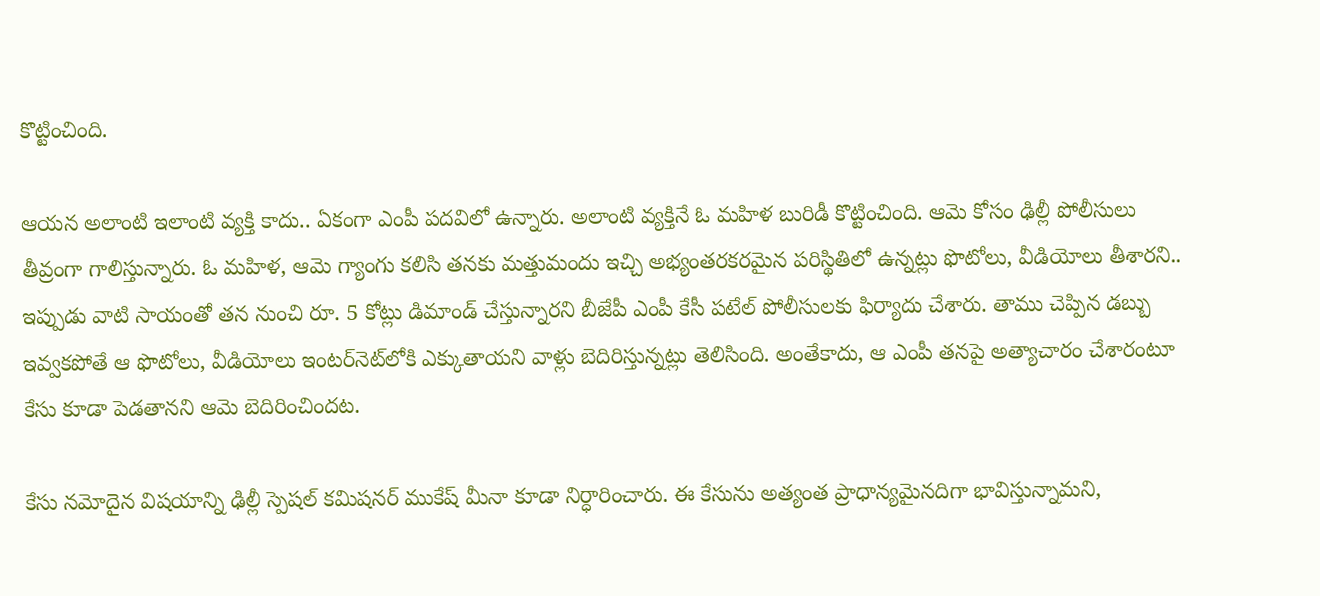కొట్టించింది.

ఆయన అలాంటి ఇలాంటి వ్యక్తి కాదు.. ఏకంగా ఎంపీ పదవిలో ఉన్నారు. అలాంటి వ్యక్తినే ఓ మహిళ బురిడీ కొట్టించింది. ఆమె కోసం ఢిల్లీ పోలీసులు తీవ్రంగా గాలిస్తున్నారు. ఓ మహిళ, ఆమె గ్యాంగు కలిసి తనకు మత్తుమందు ఇచ్చి అభ్యంతరకరమైన పరిస్థితిలో ఉన్నట్లు ఫొటోలు, వీడియోలు తీశారని.. ఇప్పుడు వాటి సాయంతో తన నుంచి రూ. 5 కోట్లు డిమాండ్ చేస్తున్నారని బీజేపీ ఎంపీ కేసీ పటేల్ పోలీసులకు ఫిర్యాదు చేశారు. తాము చెప్పిన డబ్బు ఇవ్వకపోతే ఆ ఫొటోలు, వీడియోలు ఇంటర్‌నెట్‌లోకి ఎక్కుతాయని వాళ్లు బెదిరిస్తున్నట్లు తెలిసింది. అంతేకాదు, ఆ ఎంపీ తనపై అత్యాచారం చేశారంటూ కేసు కూడా పెడతానని ఆమె బెదిరించిందట.

కేసు నమోదైన విషయాన్ని ఢిల్లీ స్పెషల్ కమిషనర్ ముకేష్ మీనా కూడా నిర్ధారించారు. ఈ కేసును అత్యంత ప్రాధాన్యమైనదిగా భావిస్తున్నామని,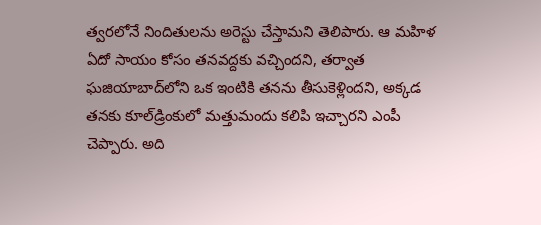త్వరలోనే నిందితులను అరెస్టు చేస్తామని తెలిపారు. ఆ మహిళ ఏదో సాయం కోసం తనవద్దకు వచ్చిందని, తర్వాత ఘజియాబాద్‌లోని ఒక ఇంటికి తనను తీసుకెళ్లిందని, అక్కడ తనకు కూల్‌డ్రింకులో మత్తుమందు కలిపి ఇచ్చారని ఎంపీ చెప్పారు. అది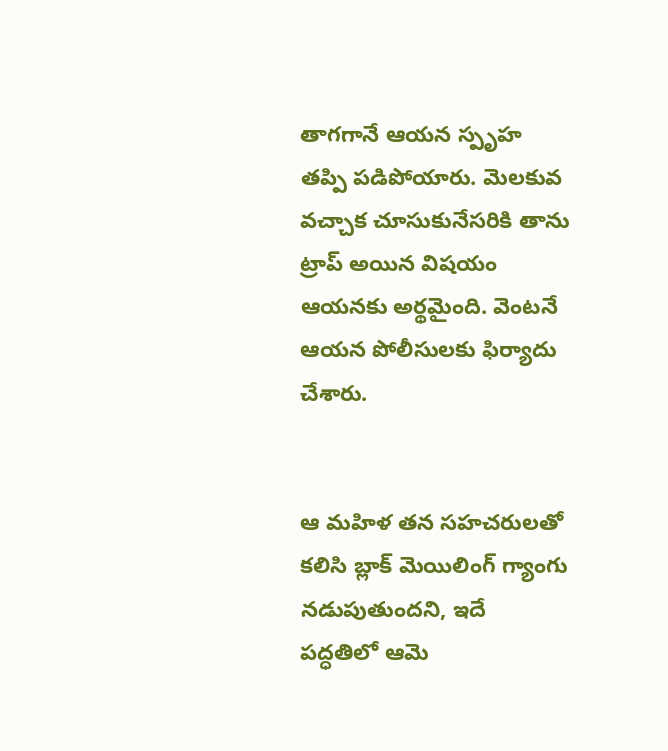తాగగానే ఆయన స్పృహ తప్పి పడిపోయారు. మెలకువ వచ్చాక చూసుకునేసరికి తాను ట్రాప్ అయిన విషయం ఆయనకు అర్థమైంది. వెంటనే ఆయన పోలీసులకు ఫిర్యాదు చేశారు.


ఆ మహిళ తన సహచరులతో కలిసి బ్లాక్ మెయిలింగ్ గ్యాంగు నడుపుతుందని, ఇదే పద్ధతిలో ఆమె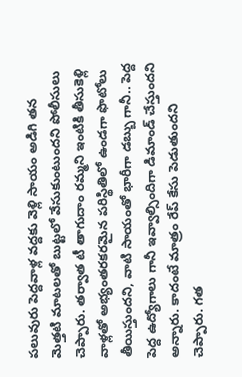పలువురు పెద్దవాళ్ల వద్దకు వెళ్లి సాయం అడిగి తన మెత్తటి మాటలతో బుట్టలో వేసుకుంటుందని పోలీసులు చెప్పారు. తర్వాత టీ తాగుదాం రమ్మని ఇంటికి తీసుకెళ్లి వాళ్లతో అభ్యంతరకరమైన పరిస్థితిలో ఉండగా ఫొటోలు తీయిస్తుందని, వాటి సాయంతో భారీగా డబ్బు గానీ.. పెద్ద పెద్ద ఉద్యోగాలు గానీ ఇవ్వాల్సిందిగా డిమాండ్ చేస్తుందని అన్నారు. కాదంటే మాత్రం రేప్ కేసు పెడుతుందని చెప్పారు. గత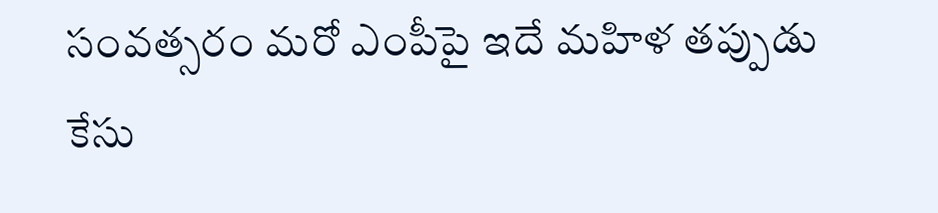సంవత్సరం మరో ఎంపీపై ఇదే మహిళ తప్పుడు కేసు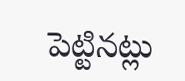పెట్టినట్లు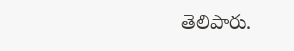తెలిపారు.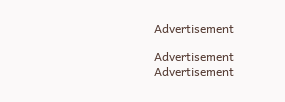Advertisement

Advertisement
Advertisement